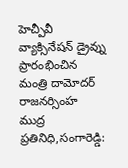హెచ్పీవీ వ్యాక్సినేషన్ డ్రైవ్ను ప్రారంభించిన మంత్రి దామోదర్ రాజనర్సింహ
ముద్ర ప్రతినిధి,సంగారెడ్డి: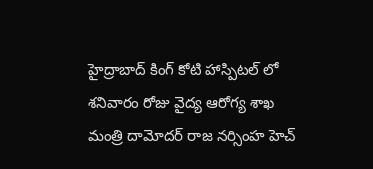హైద్రాబాద్ కింగ్ కోటి హాస్పిటల్ లో శనివారం రోజు వైద్య ఆరోగ్య శాఖ మంత్రి దామోదర్ రాజ నర్సింహ హెచ్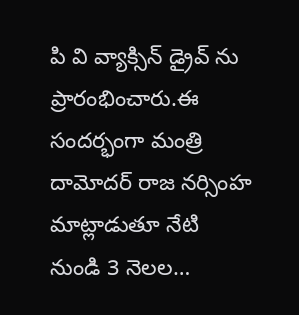పి వి వ్యాక్సిన్ డ్రైవ్ ను ప్రారంభించారు.ఈ సందర్భంగా మంత్రి దామోదర్ రాజ నర్సింహ మాట్లాడుతూ నేటి నుండి 3 నెలల…